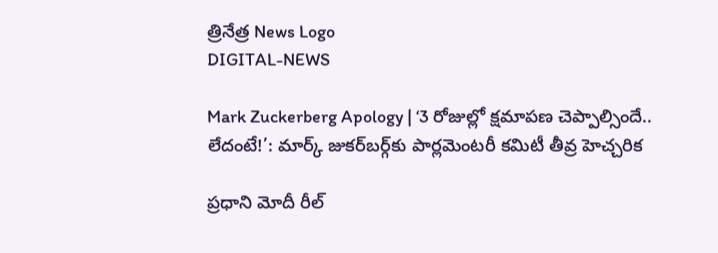త్రినేత్ర News Logo
DIGITAL-NEWS

Mark Zuckerberg Apology | ‘3 రోజుల్లో క్షమాపణ చెప్పాల్సిందే.. లేదంటే!’: మార్క్ జుకర్‌బర్గ్‌కు పార్లమెంటరీ కమిటీ తీవ్ర హెచ్చరిక

ప్రధాని మోదీ రీల్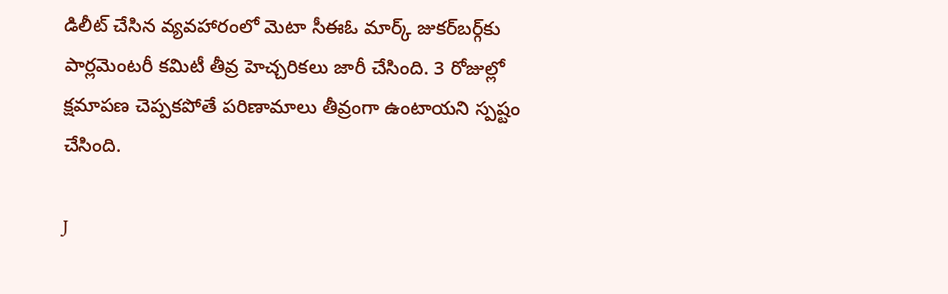డిలీట్ చేసిన వ్యవహారంలో మెటా సీఈఓ మార్క్ జుకర్‌బర్గ్‌కు పార్లమెంటరీ కమిటీ తీవ్ర హెచ్చరికలు జారీ చేసింది. 3 రోజుల్లో క్షమాపణ చెప్పకపోతే పరిణామాలు తీవ్రంగా ఉంటాయని స్పష్టం చేసింది.

J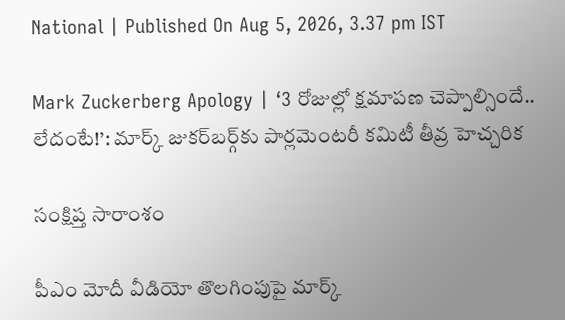National | Published On Aug 5, 2026, 3.37 pm IST

Mark Zuckerberg Apology | ‘3 రోజుల్లో క్షమాపణ చెప్పాల్సిందే.. లేదంటే!’: మార్క్ జుకర్‌బర్గ్‌కు పార్లమెంటరీ కమిటీ తీవ్ర హెచ్చరిక

సంక్షిప్త సారాంశం

పీఎం మోదీ వీడియో తొలగింపుపై మార్క్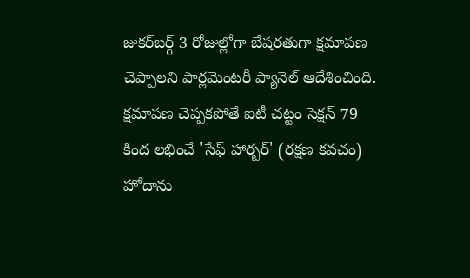జుకర్‌బర్గ్ 3 రోజుల్లోగా బేషరతుగా క్షమాపణ చెప్పాలని పార్లమెంటరీ ప్యానెల్ ఆదేశించింది. క్షమాపణ చెప్పకపోతే ఐటీ చట్టం సెక్షన్ 79 కింద లభించే 'సేఫ్ హార్బర్' (రక్షణ కవచం) హోదాను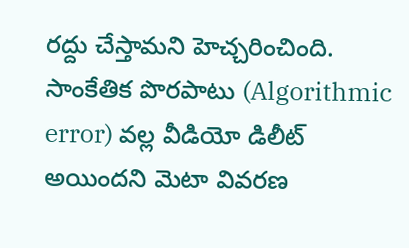రద్దు చేస్తామని హెచ్చరించింది. సాంకేతిక పొరపాటు (Algorithmic error) వల్ల వీడియో డిలీట్ అయిందని మెటా వివరణ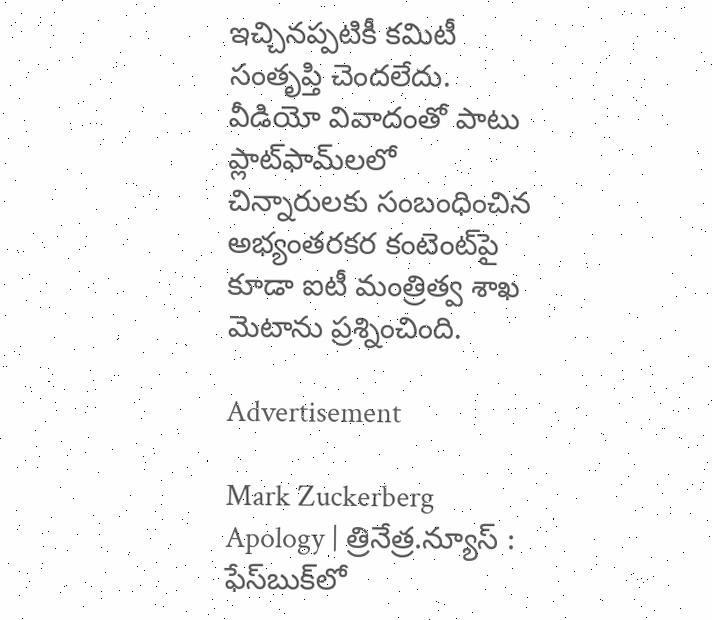ఇచ్చినప్పటికీ కమిటీ సంతృప్తి చెందలేదు. వీడియో వివాదంతో పాటు ప్లాట్‌ఫామ్‌లలో చిన్నారులకు సంబంధించిన అభ్యంతరకర కంటెంట్‌పై కూడా ఐటీ మంత్రిత్వ శాఖ మెటాను ప్రశ్నించింది.

Advertisement

Mark Zuckerberg Apology | త్రినేత్ర.న్యూస్ : ఫేస్‌బుక్‌లో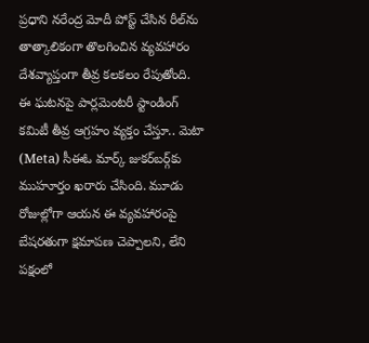ప్రధాని నరేంద్ర మోదీ పోస్ట్ చేసిన రీల్‌ను తాత్కాలికంగా తొలగించిన వ్యవహారం దేశవ్యాప్తంగా తీవ్ర కలకలం రేపుతోంది. ఈ ఘటనపై పార్లమెంటరీ స్టాండింగ్ కమిటీ తీవ్ర ఆగ్రహం వ్యక్తం చేస్తూ.. మెటా (Meta) సీఈఓ మార్క్ జుకర్‌బర్గ్‌కు ముహూర్తం ఖరారు చేసింది. మూడు రోజుల్లోగా ఆయన ఈ వ్యవహారంపై బేషరతుగా క్షమాపణ చెప్పాలని, లేని పక్షంలో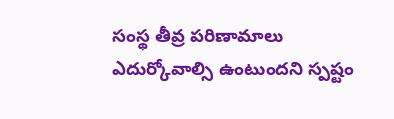సంస్థ తీవ్ర పరిణామాలు ఎదుర్కోవాల్సి ఉంటుందని స్పష్టం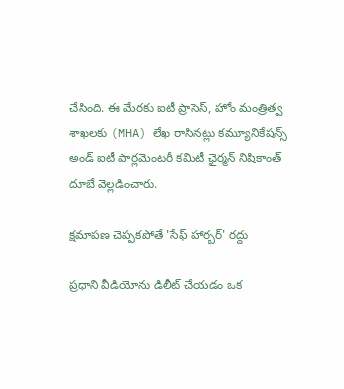చేసింది. ఈ మేరకు ఐటీ ప్రాసెస్, హోం మంత్రిత్వ శాఖలకు (MHA) లేఖ రాసినట్లు కమ్యూనికేషన్స్ అండ్ ఐటీ పార్లమెంటరీ కమిటీ ఛైర్మన్ నిషికాంత్ దూబే వెల్లడించారు.

క్షమాపణ చెప్పకపోతే 'సేఫ్ హార్బర్' రద్దు

ప్రధాని వీడియోను డిలీట్ చేయడం ఒక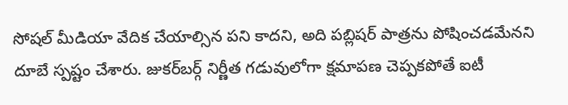సోషల్ మీడియా వేదిక చేయాల్సిన పని కాదని, అది పబ్లిషర్ పాత్రను పోషించడమేనని దూబే స్పష్టం చేశారు. జుకర్‌బర్గ్ నిర్ణీత గడువులోగా క్షమాపణ చెప్పకపోతే ఐటీ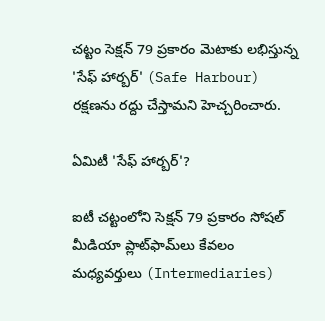చట్టం సెక్షన్ 79 ప్రకారం మెటాకు లభిస్తున్న 'సేఫ్ హార్బర్' (Safe Harbour) రక్షణను రద్దు చేస్తామని హెచ్చరించారు.

ఏమిటీ 'సేఫ్ హార్బర్'?

ఐటీ చట్టంలోని సెక్షన్ 79 ప్రకారం సోషల్ మీడియా ప్లాట్‌ఫామ్‌లు కేవలం మధ్యవర్తులు (Intermediaries)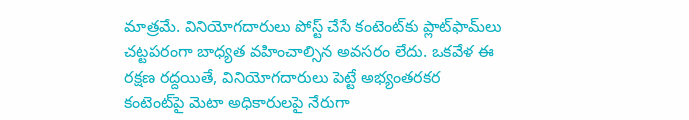మాత్రమే. వినియోగదారులు పోస్ట్ చేసే కంటెంట్‌కు ప్లాట్‌ఫామ్‌లు చట్టపరంగా బాధ్యత వహించాల్సిన అవసరం లేదు. ఒకవేళ ఈ రక్షణ రద్దయితే, వినియోగదారులు పెట్టే అభ్యంతరకర కంటెంట్‌పై మెటా అధికారులపై నేరుగా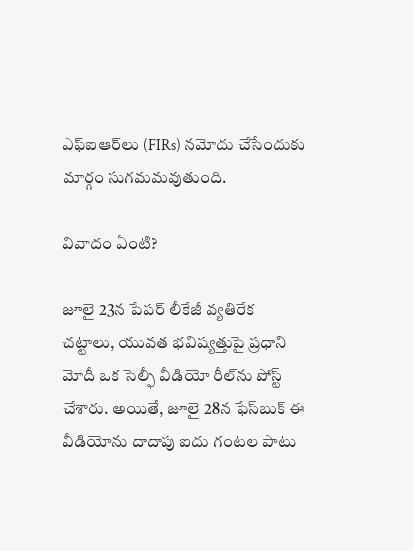ఎఫ్‌ఐఆర్‌లు (FIRs) నమోదు చేసేందుకు మార్గం సుగమమవుతుంది.

వివాదం ఏంటి?

జూలై 23న పేపర్ లీకేజీ వ్యతిరేక చట్టాలు, యువత భవిష్యత్తుపై ప్రధాని మోదీ ఒక సెల్ఫీ వీడియో రీల్‌ను పోస్ట్ చేశారు. అయితే, జూలై 28న ఫేస్‌బుక్ ఈ వీడియోను దాదాపు ఐదు గంటల పాటు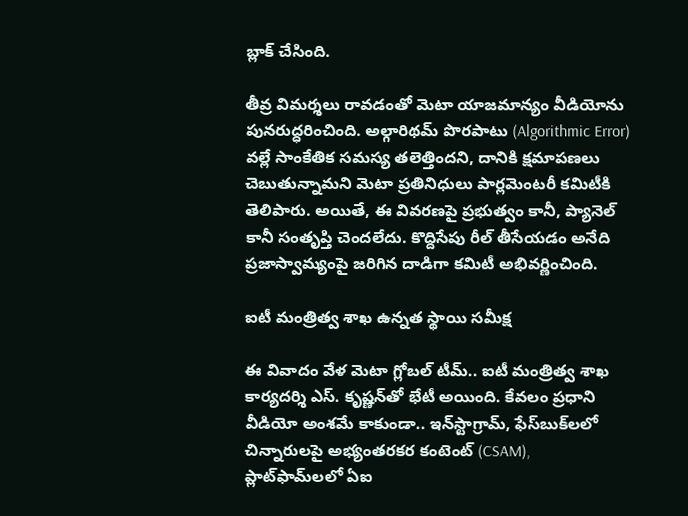బ్లాక్ చేసింది.

తీవ్ర విమర్శలు రావడంతో మెటా యాజమాన్యం వీడియోను పునరుద్ధరించింది. అల్గారిథమ్ పొరపాటు (Algorithmic Error) వల్లే సాంకేతిక సమస్య తలెత్తిందని, దానికి క్షమాపణలు చెబుతున్నామని మెటా ప్రతినిధులు పార్లమెంటరీ కమిటీకి తెలిపారు. అయితే, ఈ వివరణపై ప్రభుత్వం కానీ, ప్యానెల్ కానీ సంతృప్తి చెందలేదు. కొద్దిసేపు రీల్ తీసేయడం అనేది ప్రజాస్వామ్యంపై జరిగిన దాడిగా కమిటీ అభివర్ణించింది.

ఐటీ మంత్రిత్వ శాఖ ఉన్నత స్థాయి సమీక్ష

ఈ వివాదం వేళ మెటా గ్లోబల్ టీమ్.. ఐటీ మంత్రిత్వ శాఖ కార్యదర్శి ఎస్. కృష్ణన్‌తో భేటీ అయింది. కేవలం ప్రధాని వీడియో అంశమే కాకుండా.. ఇన్‌స్టాగ్రామ్, ఫేస్‌బుక్‌లలో చిన్నారులపై అభ్యంతరకర కంటెంట్ (CSAM), ప్లాట్‌ఫామ్‌లలో ఏఐ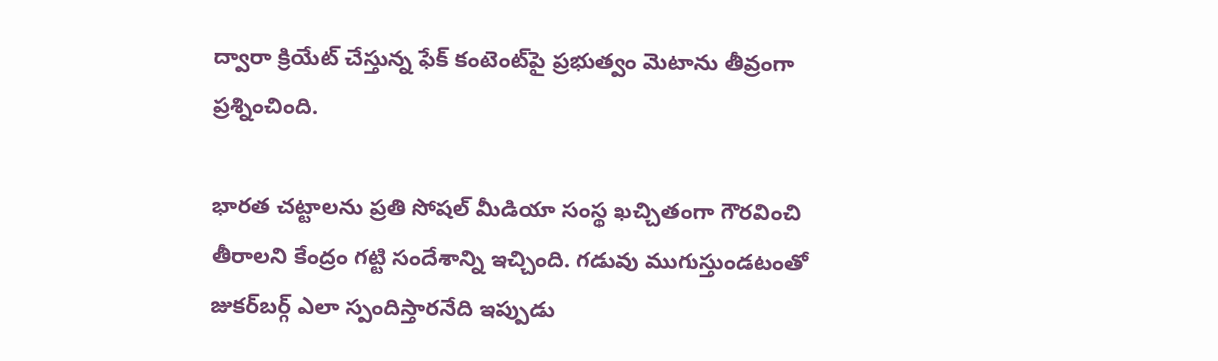ద్వారా క్రియేట్ చేస్తున్న ఫేక్ కంటెంట్‌పై ప్రభుత్వం మెటాను తీవ్రంగా ప్రశ్నించింది.

భారత చట్టాలను ప్రతి సోషల్ మీడియా సంస్థ ఖచ్చితంగా గౌరవించి తీరాలని కేంద్రం గట్టి సందేశాన్ని ఇచ్చింది. గడువు ముగుస్తుండటంతో జుకర్‌బర్గ్ ఎలా స్పందిస్తారనేది ఇప్పుడు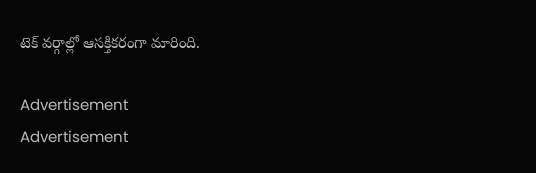టెక్ వర్గాల్లో ఆసక్తికరంగా మారింది.

Advertisement
Advertisement